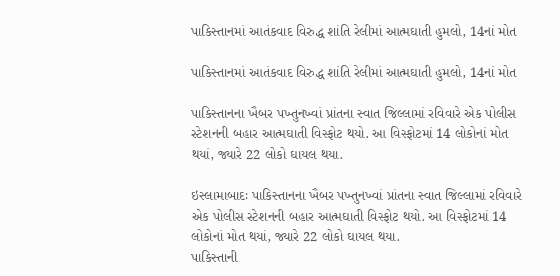પાકિસ્તાનમાં આતંકવાદ વિરુદ્ધ શાંતિ રેલીમાં આત્મઘાતી હુમલો, 14નાં મોત

પાકિસ્તાનમાં આતંકવાદ વિરુદ્ધ શાંતિ રેલીમાં આત્મઘાતી હુમલો, 14નાં મોત

પાકિસ્તાનના ખૈબર પખ્તુનખ્વાં પ્રાંતના સ્વાત જિલ્લામાં રવિવારે એક પોલીસ સ્ટેશનની બહાર આત્મઘાતી વિસ્ફોટ થયો. આ વિસ્ફોટમાં 14 લોકોનાં મોત થયાં, જ્યારે 22 લોકો ઘાયલ થયા.

ઇસ્લામાબાદઃ પાકિસ્તાનના ખૈબર પખ્તુનખ્વાં પ્રાંતના સ્વાત જિલ્લામાં રવિવારે એક પોલીસ સ્ટેશનની બહાર આત્મઘાતી વિસ્ફોટ થયો. આ વિસ્ફોટમાં 14 લોકોનાં મોત થયાં, જ્યારે 22 લોકો ઘાયલ થયા.
પાકિસ્તાની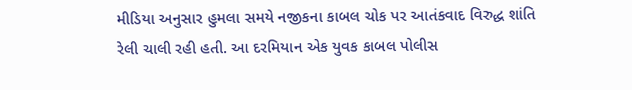મીડિયા અનુસાર હુમલા સમયે નજીકના કાબલ ચોક પર આતંકવાદ વિરુદ્ધ શાંતિ રેલી ચાલી રહી હતી. આ દરમિયાન એક યુવક કાબલ પોલીસ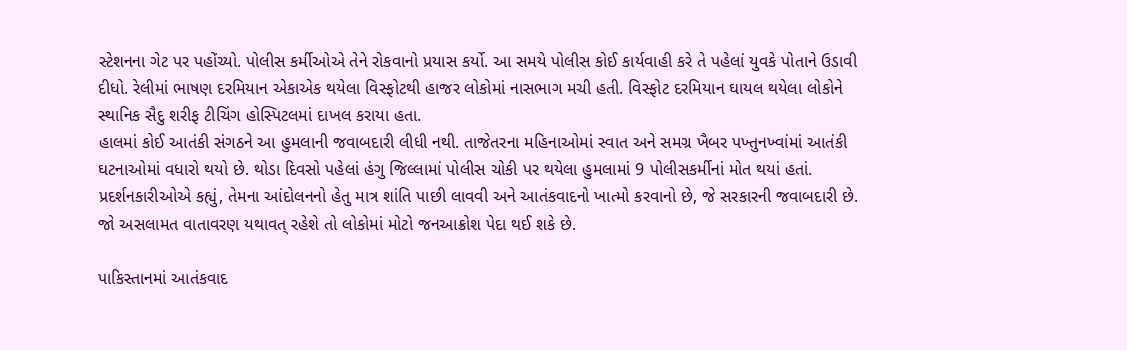સ્ટેશનના ગેટ પર પહોંચ્યો. પોલીસ કર્મીઓએ તેને રોકવાનો પ્રયાસ કર્યો. આ સમયે પોલીસ કોઈ કાર્યવાહી કરે તે પહેલાં યુવકે પોતાને ઉડાવી દીધો. રેલીમાં ભાષણ દરમિયાન એકાએક થયેલા વિસ્ફોટથી હાજર લોકોમાં નાસભાગ મચી હતી. વિસ્ફોટ દરમિયાન ઘાયલ થયેલા લોકોને સ્થાનિક સૈદુ શરીફ ટીચિંગ હોસ્પિટલમાં દાખલ કરાયા હતા.
હાલમાં કોઈ આતંકી સંગઠને આ હુમલાની જવાબદારી લીધી નથી. તાજેતરના મહિનાઓમાં સ્વાત અને સમગ્ર ખૈબર પખ્તુનખ્વાંમાં આતંકી ઘટનાઓમાં વધારો થયો છે. થોડા દિવસો પહેલાં હંગુ જિલ્લામાં પોલીસ ચોકી પર થયેલા હુમલામાં 9 પોલીસકર્મીનાં મોત થયાં હતાં.
પ્રદર્શનકારીઓએ કહ્યું, તેમના આંદોલનનો હેતુ માત્ર શાંતિ પાછી લાવવી અને આતંકવાદનો ખાત્મો કરવાનો છે, જે સરકારની જવાબદારી છે. જો અસલામત વાતાવરણ યથાવત્ રહેશે તો લોકોમાં મોટો જનઆક્રોશ પેદા થઈ શકે છે.

પાકિસ્તાનમાં આતંકવાદ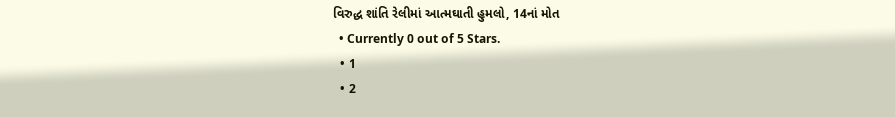વિરુદ્ધ શાંતિ રેલીમાં આત્મઘાતી હુમલો, 14નાં મોત
  • Currently 0 out of 5 Stars.
  • 1
  • 2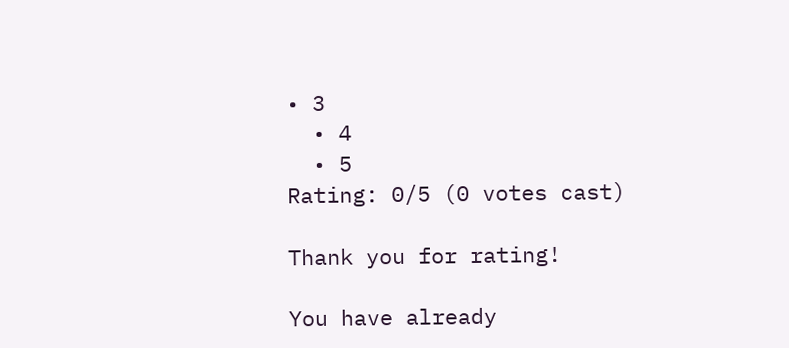• 3
  • 4
  • 5
Rating: 0/5 (0 votes cast)

Thank you for rating!

You have already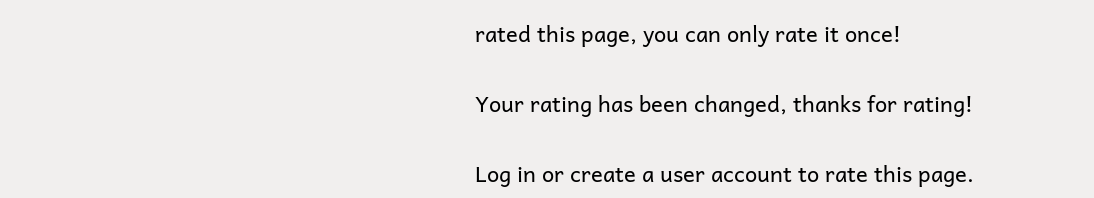rated this page, you can only rate it once!

Your rating has been changed, thanks for rating!

Log in or create a user account to rate this page.